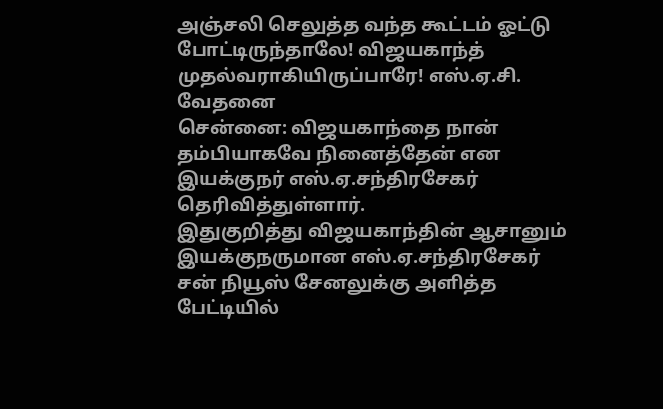அஞ்சலி செலுத்த வந்த கூட்டம் ஓட்டு போட்டிருந்தாலே! விஜயகாந்த் முதல்வராகியிருப்பாரே! எஸ்.ஏ.சி. வேதனை
சென்னை: விஜயகாந்தை நான் தம்பியாகவே நினைத்தேன் என இயக்குநர் எஸ்.ஏ.சந்திரசேகர் தெரிவித்துள்ளார்.
இதுகுறித்து விஜயகாந்தின் ஆசானும் இயக்குநருமான எஸ்.ஏ.சந்திரசேகர் சன் நியூஸ் சேனலுக்கு அளித்த பேட்டியில்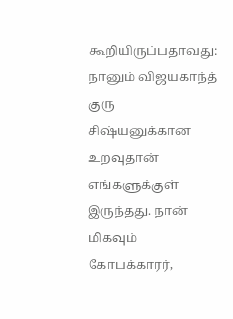கூறியிருப்பதாவது: நானும் விஜயகாந்த் குரு சிஷ்யனுக்கான உறவுதான் எங்களுக்குள் இருந்தது. நான் மிகவும் கோபக்காரர்,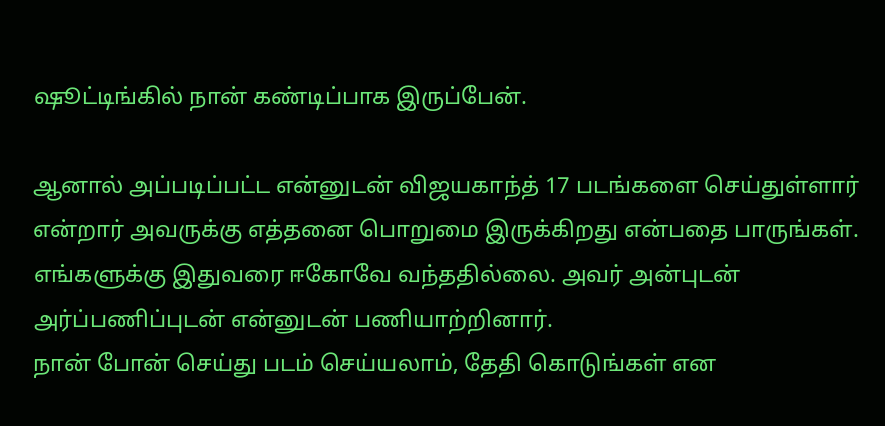ஷூட்டிங்கில் நான் கண்டிப்பாக இருப்பேன்.

ஆனால் அப்படிப்பட்ட என்னுடன் விஜயகாந்த் 17 படங்களை செய்துள்ளார் என்றார் அவருக்கு எத்தனை பொறுமை இருக்கிறது என்பதை பாருங்கள். எங்களுக்கு இதுவரை ஈகோவே வந்ததில்லை. அவர் அன்புடன் அர்ப்பணிப்புடன் என்னுடன் பணியாற்றினார்.
நான் போன் செய்து படம் செய்யலாம், தேதி கொடுங்கள் என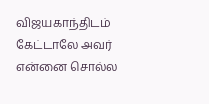விஜயகாந்திடம் கேட்டாலே அவர் என்னை சொல்ல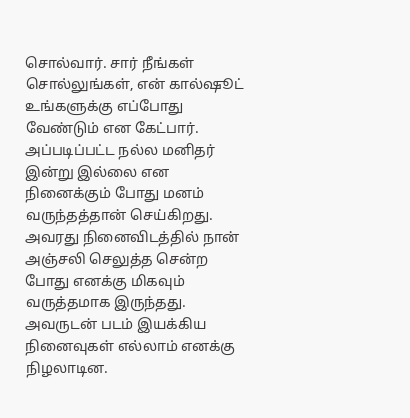சொல்வார். சார் நீங்கள் சொல்லுங்கள், என் கால்ஷூட் உங்களுக்கு எப்போது வேண்டும் என கேட்பார். அப்படிப்பட்ட நல்ல மனிதர் இன்று இல்லை என நினைக்கும் போது மனம் வருந்தத்தான் செய்கிறது.
அவரது நினைவிடத்தில் நான் அஞ்சலி செலுத்த சென்ற போது எனக்கு மிகவும் வருத்தமாக இருந்தது. அவருடன் படம் இயக்கிய நினைவுகள் எல்லாம் எனக்கு நிழலாடின.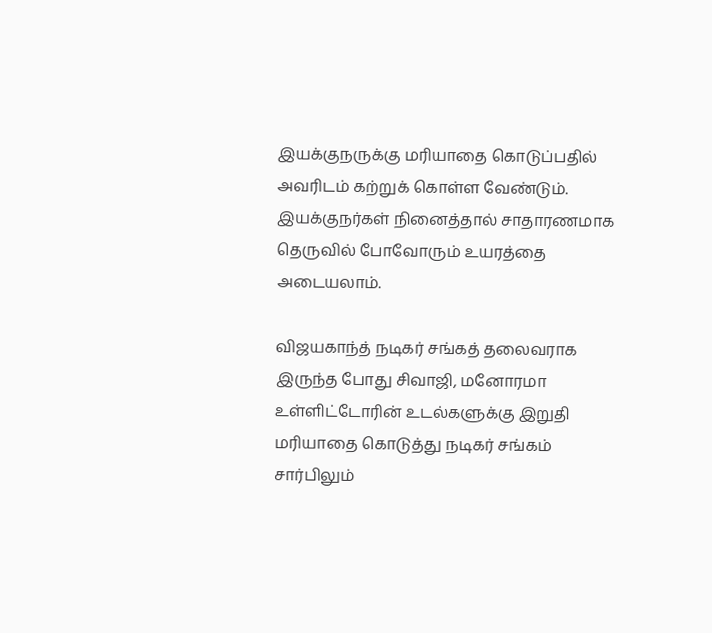இயக்குநருக்கு மரியாதை கொடுப்பதில் அவரிடம் கற்றுக் கொள்ள வேண்டும். இயக்குநர்கள் நினைத்தால் சாதாரணமாக தெருவில் போவோரும் உயரத்தை அடையலாம்.

விஜயகாந்த் நடிகர் சங்கத் தலைவராக இருந்த போது சிவாஜி, மனோரமா உள்ளிட்டோரின் உடல்களுக்கு இறுதி மரியாதை கொடுத்து நடிகர் சங்கம் சார்பிலும்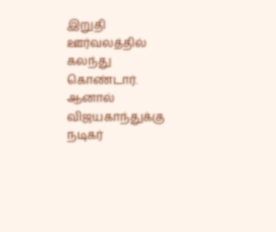இறுதி ஊர்வலத்தில் கலந்து கொண்டார். ஆனால் விஜயகாந்துக்கு நடிகர்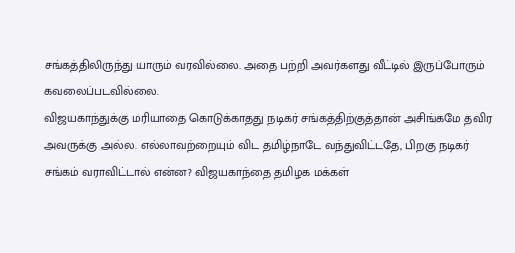சங்கத்திலிருந்து யாரும் வரவில்லை. அதை பற்றி அவர்களது வீட்டில் இருப்போரும் கவலைப்படவில்லை.
விஜயகாந்துக்கு மரியாதை கொடுக்காதது நடிகர் சங்கத்திற்குத்தான் அசிங்கமே தவிர அவருக்கு அல்ல. எல்லாவற்றையும் விட தமிழ்நாடே வந்துவிட்டதே, பிறகு நடிகர் சங்கம் வராவிட்டால் என்ன? விஜயகாந்தை தமிழக மக்கள்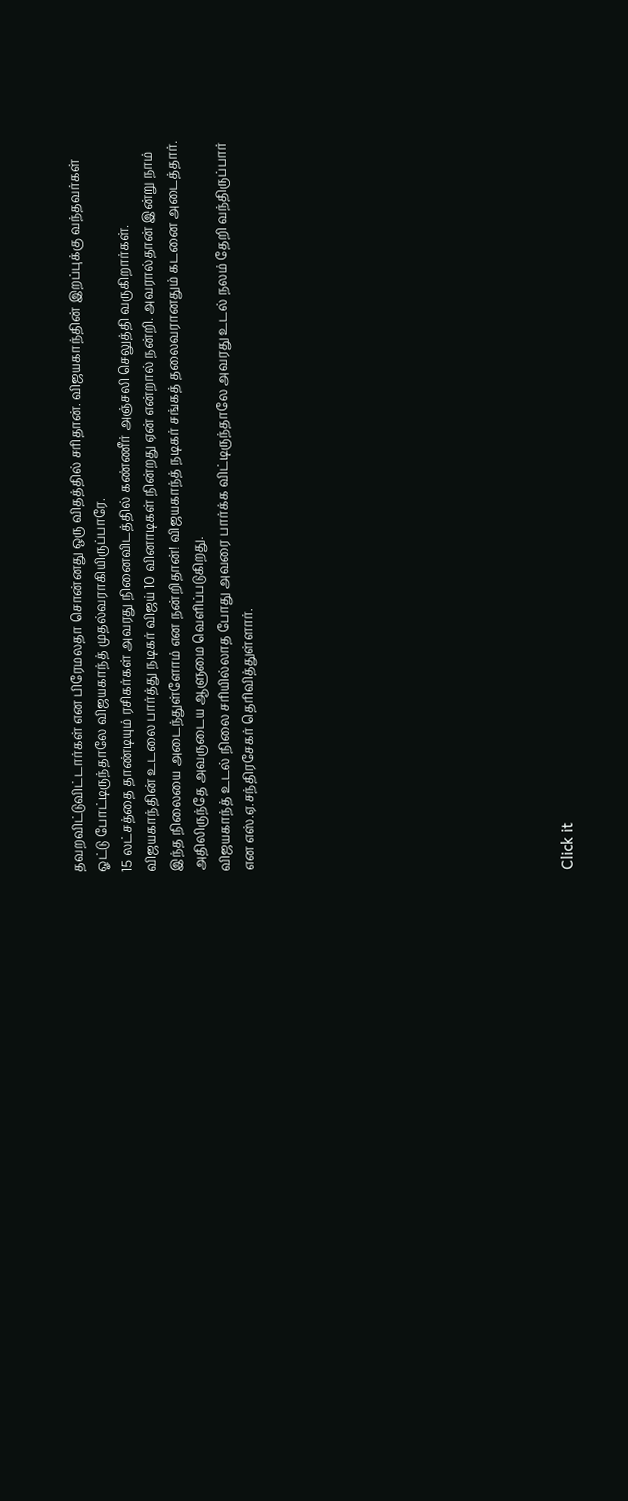தவறவிட்டுவிட்டார்கள் என பிரேமலதா சொன்னது ஒரு விதத்தில் சரிதான். விஜயகாந்தின் இறப்புக்கு வந்தவர்கள் ஓட்டு போட்டிருந்தாலே விஜயகாந்த் முதல்வராகியிருப்பாரே.
15 லட்சத்தை தாண்டியும் ரசிகர்கள் அவரது நினைவிடத்தில் கண்ணீர் அஞ்சலி செலுத்தி வருகிறார்கள். விஜயகாந்தின் உடலை பார்த்து நடிகர் விஜய் 10 வினாடிகள் நின்றது ஏன் என்றால் நன்றி. அவரால்தான் இன்று நாம் இந்த நிலையை அடைந்துள்ளோம் என நன்றிதான்! விஜயகாந்த் நடிகர் சங்கத் தலைவரானதும் கடனை அடைத்தார். அதிலிருந்தே அவருடைய ஆளுமை வெளிப்படுகிறது.
விஜயகாந்த் உடல் நிலை சரியில்லாத போது அவரை பார்க்க விட்டிருந்தாலே அவரது உடல் நலம் தேறி வந்திருப்பார் என எஸ்.ஏ.சந்திரசேகர் தெரிவித்துள்ளார்.












Click it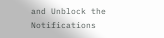and Unblock the Notifications